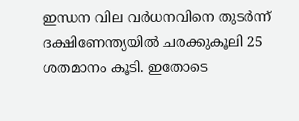ഇന്ധന വില വര്‍ധനവിനെ തുടര്‍ന്ന് ദക്ഷിണേന്ത്യയില്‍ ചരക്കുകൂലി 25 ശതമാനം കൂടി. ഇതോടെ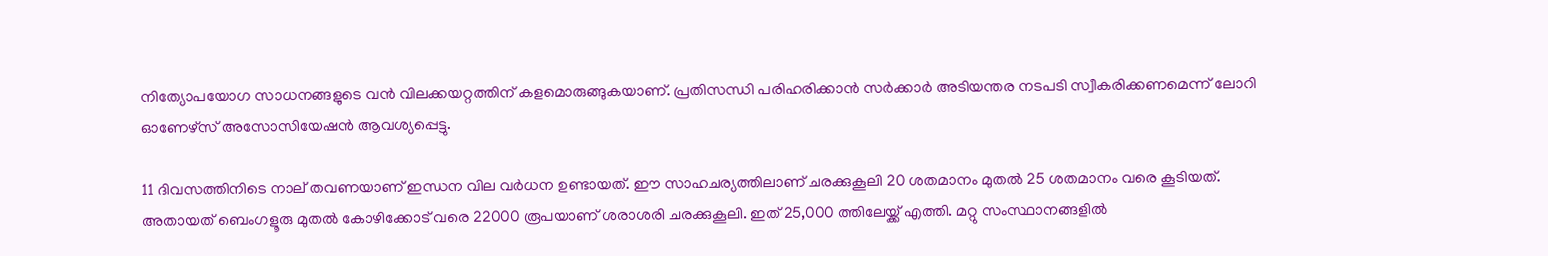നിത്യോപയോഗ സാധനങ്ങളുടെ വന്‍ വിലക്കയറ്റത്തിന് കളമൊരുങ്ങുകയാണ്. പ്രതിസന്ധി പരിഹരിക്കാന്‍ സര്‍ക്കാര്‍ അടിയന്തര നടപടി സ്വീകരിക്കണമെന്ന് ലോറി ഓണേഴ്സ് അസോസിയേഷന്‍ ആവശ്യപ്പെട്ടു.

11 ദിവസത്തിനിടെ നാല് തവണയാണ് ഇന്ധന വില വര്‍ധന ഉണ്ടായത്. ഈ സാഹചര്യത്തിലാണ് ചരക്കുകൂലി 20 ശതമാനം മുതല്‍ 25 ശതമാനം വരെ കൂടിയത്. അതായത് ബെംഗളൂരു മുതല്‍ കോഴിക്കോട് വരെ 22000 രൂപയാണ് ശരാശരി ചരക്കുകൂലി. ഇത് 25,000 ത്തിലേയ്ക്ക് എത്തി. മറ്റു സംസ്ഥാനങ്ങളില്‍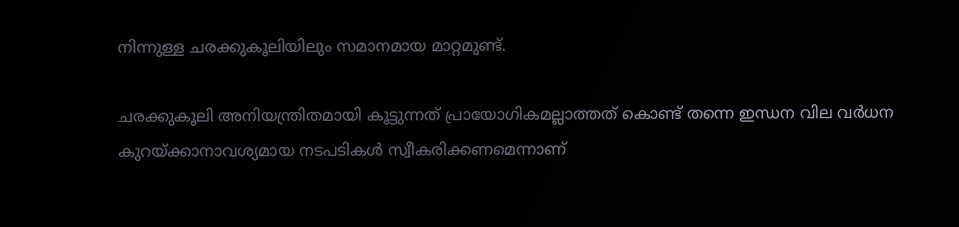നിന്നുള്ള ചരക്കുകൂലിയിലും സമാനമായ മാറ്റമുണ്ട്.

ചരക്കുകൂലി അനിയന്ത്രിതമായി കൂട്ടുന്നത് പ്രായോഗികമല്ലാത്തത് കൊണ്ട് തന്നെ ഇന്ധന വില വര്‍ധന കുറയ്ക്കാനാവശ്യമായ നടപടികള്‍ സ്വീകരിക്കണമെന്നാണ്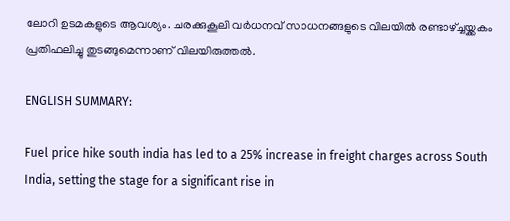ലോറി ഉടമകളുടെ ആവശ്യം. ചരക്കുകൂലി വര്‍ധനവ് സാധനങ്ങളുടെ വിലയില്‍ രണ്ടാഴ്ച്ചയ്ക്കകം പ്രതിഫലിച്ചു തുടങ്ങുമെന്നാണ് വിലയിരുത്തല്‍.

ENGLISH SUMMARY:

Fuel price hike south india has led to a 25% increase in freight charges across South India, setting the stage for a significant rise in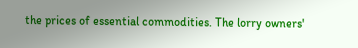the prices of essential commodities. The lorry owners'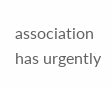association has urgently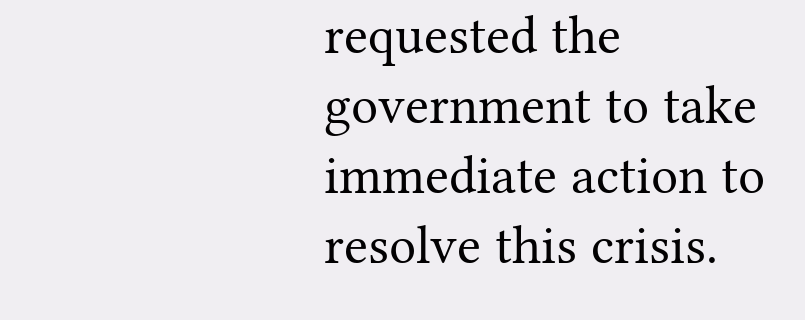requested the government to take immediate action to resolve this crisis.